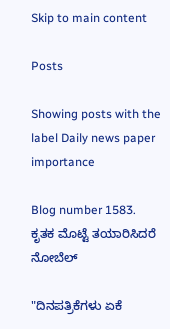Skip to main content

Posts

Showing posts with the label Daily news paper importance

Blog number 1583. ಕೃತಕ ಮೊಟ್ಟೆ ತಯಾರಿಸಿದರೆ ನೋಬೆಲ್

"ದಿನಪತ್ರಿಕೆಗಳು ಏಕೆ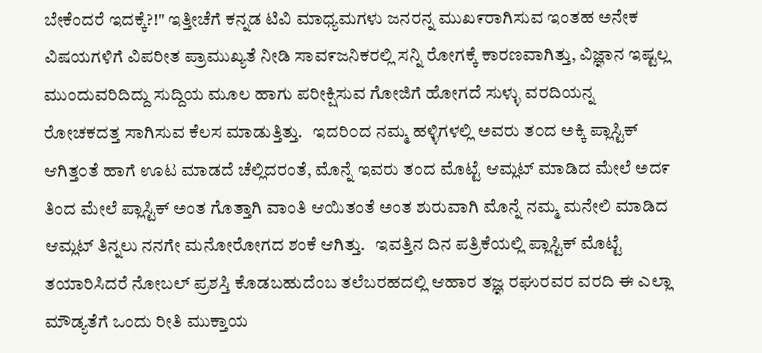ಬೇಕೆಂದರೆ ಇದಕ್ಕೆ?!" ಇತ್ತೀಚೆಗೆ ಕನ್ನಡ ಟಿವಿ ಮಾಧ್ಯಮಗಳು ಜನರನ್ನ ಮುಖ೯ರಾಗಿಸುವ ಇಂತಹ ಅನೇಕ ವಿಷಯಗಳಿಗೆ ವಿಪರೀತ ಪ್ರಾಮುಖ್ಯತೆ ನೀಡಿ ಸಾವ೯ಜನಿಕರಲ್ಲಿ ಸನ್ನಿ ರೋಗಕ್ಕೆ ಕಾರಣವಾಗಿತ್ತು, ವಿಜ್ಞಾನ ಇಷ್ಟಲ್ಲ ಮುಂದುವರಿದಿದ್ದು ಸುದ್ದಿಯ ಮೂಲ ಹಾಗು ಪರೀಕ್ಷಿಸುವ ಗೋಜಿಗೆ ಹೋಗದೆ ಸುಳ್ಳು ವರದಿಯನ್ನ ರೋಚಕದತ್ತ ಸಾಗಿಸುವ ಕೆಲಸ ಮಾಡುತ್ತಿತ್ತು.   ಇದರಿ೦ದ ನಮ್ಮ ಹಳ್ಳಿಗಳಲ್ಲಿ ಅವರು ತ೦ದ ಅಕ್ಕಿ ಪ್ಲಾಸ್ಟಿಕ್ ಆಗಿತ್ತ೦ತೆ ಹಾಗೆ ಊಟ ಮಾಡದೆ ಚೆಲ್ಲಿದರಂತೆ, ಮೊನ್ನೆ ಇವರು ತಂದ ಮೊಟ್ಟೆ ಆಮ್ಲಟ್ ಮಾಡಿದ ಮೇಲೆ ಅದ೯ ತಿಂದ ಮೇಲೆ ಪ್ಲಾಸ್ಟಿಕ್ ಅಂತ ಗೊತ್ತಾಗಿ ವಾಂತಿ ಆಯಿತಂತೆ ಅಂತ ಶುರುವಾಗಿ ಮೊನ್ನೆ ನಮ್ಮ ಮನೇಲಿ ಮಾಡಿದ ಆಮ್ಲಟ್ ತಿನ್ನಲು ನನಗೇ ಮನೋರೋಗದ ಶಂಕೆ ಆಗಿತ್ತು.   ಇವತ್ತಿನ ದಿನ ಪತ್ರಿಕೆಯಲ್ಲಿ ಪ್ಲಾಸ್ಟಿಕ್ ಮೊಟ್ಟೆ ತಯಾರಿಸಿದರೆ ನೋಬಲ್ ಪ್ರಶಸ್ತಿ ಕೊಡಬಹುದೆಂಬ ತಲೆಬರಹದಲ್ಲಿ ಆಹಾರ ತಜ್ಞ ರಘುರವರ ವರದಿ ಈ ಎಲ್ಲಾ ಮೌಡ್ಯತೆಗೆ ಒಂದು ರೀತಿ ಮುಕ್ತಾಯ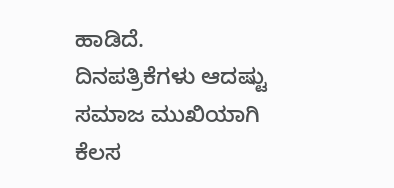ಹಾಡಿದೆ.      ದಿನಪತ್ರಿಕೆಗಳು ಆದಷ್ಟು ಸಮಾಜ ಮುಖಿಯಾಗಿ ಕೆಲಸ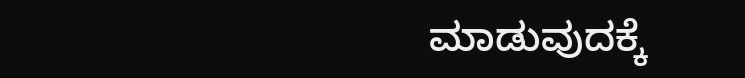ಮಾಡುವುದಕ್ಕೆ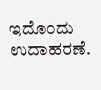ಇದೊ೦ದು ಉದಾಹರಣೆ.